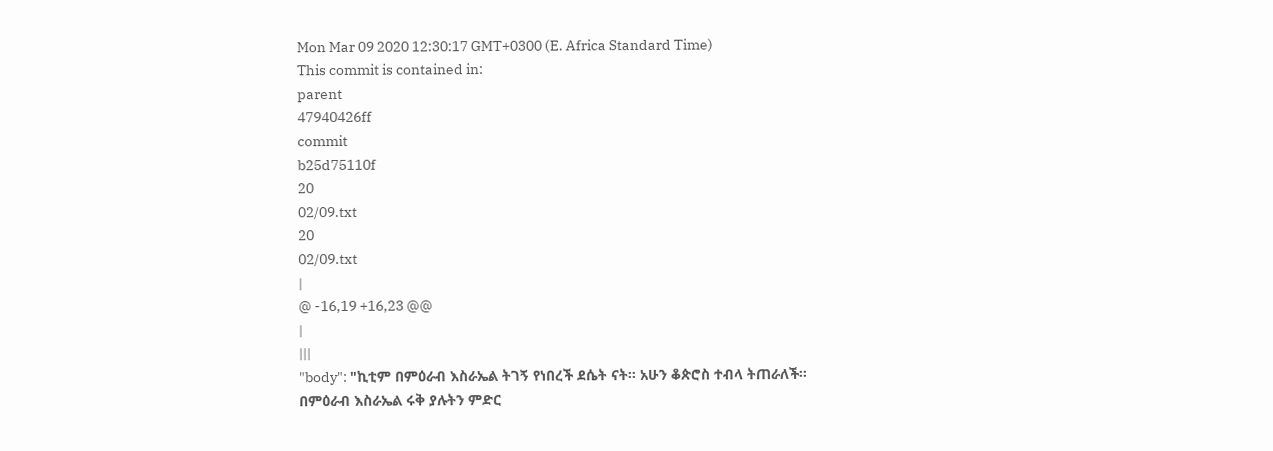Mon Mar 09 2020 12:30:17 GMT+0300 (E. Africa Standard Time)
This commit is contained in:
parent
47940426ff
commit
b25d75110f
20
02/09.txt
20
02/09.txt
|
@ -16,19 +16,23 @@
|
|||
"body": "ኪቲም በምዕራብ እስራኤል ትገኝ የነበረች ደሴት ናት፡፡ አሁን ቆጵሮስ ተብላ ትጠራለች፡፡ በምዕራብ እስራኤል ሩቅ ያሉትን ምድር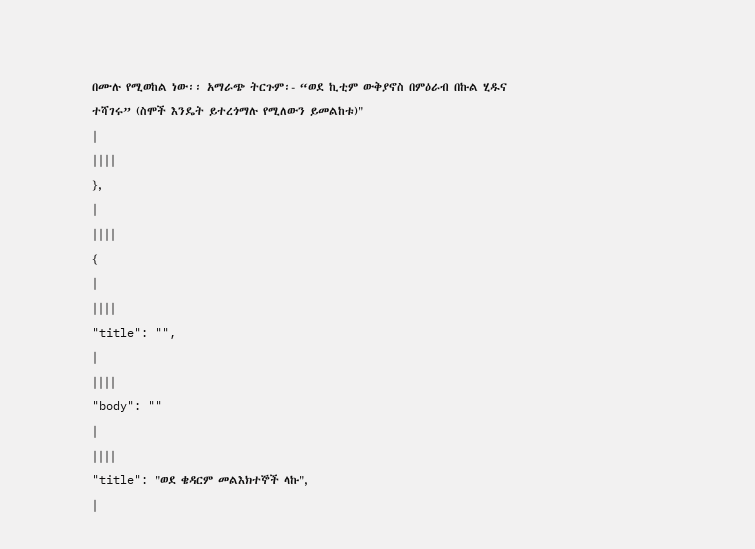በሙሉ የሚወከል ነው፡፡ አማራጭ ትርጉም፡- “ወደ ኪቲም ውቅያኖስ በምዕራብ በኩል ሂዱና ተሻገሩ” (ስሞች እንዴት ይተረጎማሉ የሚለውን ይመልከቱ)"
|
||||
},
|
||||
{
|
||||
"title": "",
|
||||
"body": ""
|
||||
"title": "ወደ ቄዳርም መልእክተኞች ላኩ",
|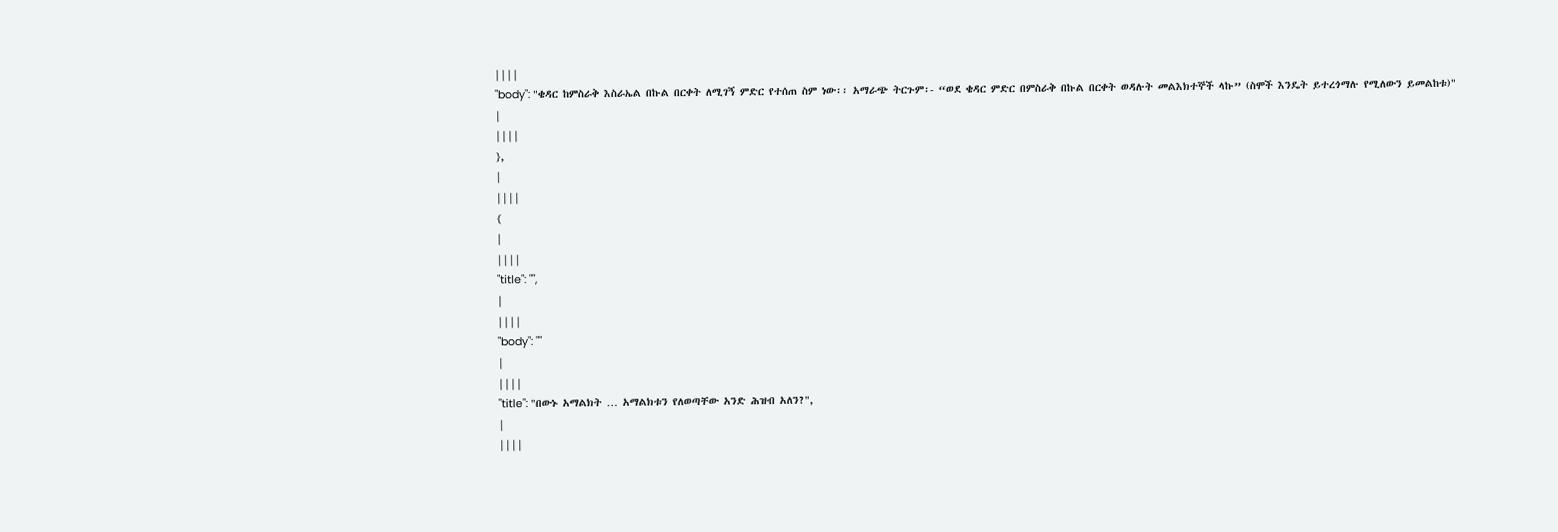||||
"body": "ቄዳር ከምስራቅ እስራኤል በኩል በርቀት ለሚገኝ ምድር የተሰጠ ስም ነው፡፡ አማራጭ ትርጉም፡- “ወደ ቄዳር ምድር በምስራቅ በኩል በርቀት ወዳሉት መልእክተኞች ላኩ” (ስሞች እንዴት ይተረጎማሉ የሚለውን ይመልከቱ)"
|
||||
},
|
||||
{
|
||||
"title": "",
|
||||
"body": ""
|
||||
"title": "በውኑ አማልክት … አማልክቱን የለወጣቸው አንድ ሕዝብ አለን?",
|
||||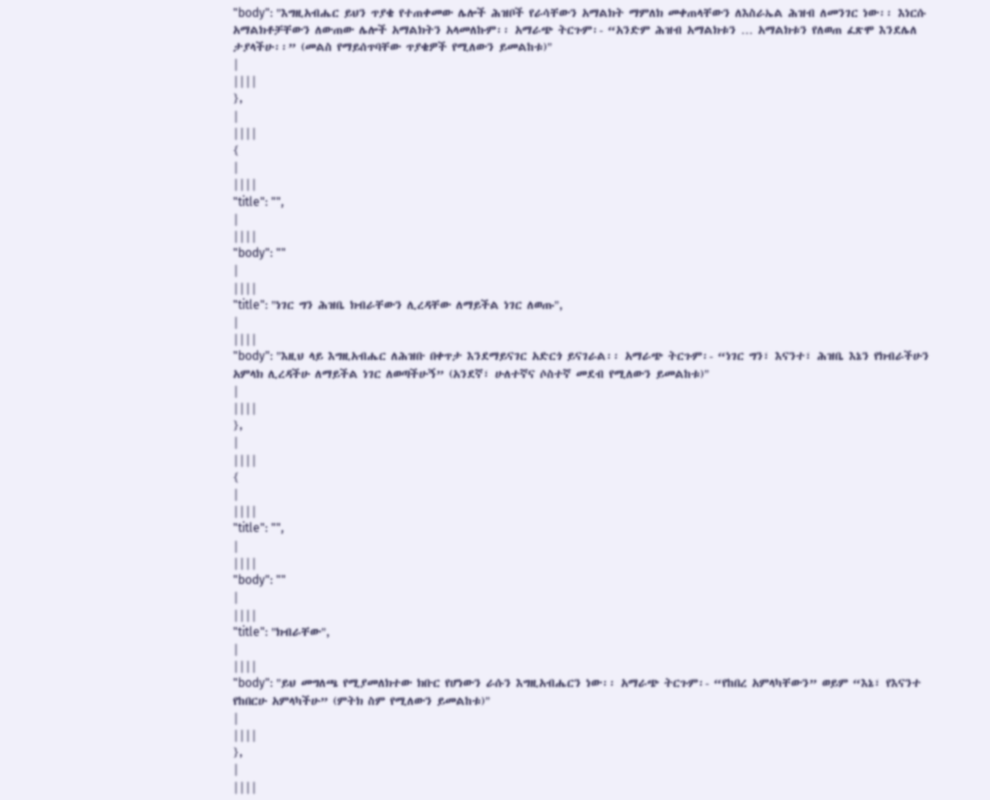"body": "እግዚአብሔር ይህን ጥያቄ የተጠቀመው ሌሎች ሕዝቦች የራሳቸውን አማልክት ማምለክ መቀጠላቸውን ለእስራኤል ሕዝብ ለመንገር ነው፡፡ እነርሱ አማልክቶቻቸውን ለውጠው ሌሎች አማልክትን አላመለኩም፡፡ አማራጭ ትርጉም፡- “አንድም ሕዝብ አማልክቱን … አማልክቱን የለወጠ ፈጽሞ እንደሌለ ታያላችሁ፡፡” (መልስ የማይሰጥባቸው ጥያቄዎች የሚለውን ይመልከቱ)"
|
||||
},
|
||||
{
|
||||
"title": "",
|
||||
"body": ""
|
||||
"title": "ነገር ግን ሕዝቤ ክብራቸውን ሊረዳቸው ለማይችል ነገር ለወጡ",
|
||||
"body": "እዚህ ላይ እግዚአብሔር ለሕዝቡ በቀጥታ እንደማይናገር አድርጎ ይናገራል፡፡ አማራጭ ትርጉም፡- “ነገር ግን፣ እናንተ፣ ሕዝቤ እኔን የክብራችሁን አምላክ ሊረዳችሁ ለማይችል ነገር ለወጣችሁኝ” (አንደኛ፣ ሁለተኛና ሶስተኛ መደብ የሚለውን ይመልከቱ)"
|
||||
},
|
||||
{
|
||||
"title": "",
|
||||
"body": ""
|
||||
"title": "ክብራቸው",
|
||||
"body": "ይህ መግለጫ የሚያመለክተው ክቡር የሆነውን ራሱን እግዚአብሔርን ነው፡፡ አማራጭ ትርጉም፡- “የከበረ አምላካቸውን” ወይም “እኔ፣ የእናንተ የከበርሁ አምላካችሁ” (ምትክ ስም የሚለውን ይመልከቱ)"
|
||||
},
|
||||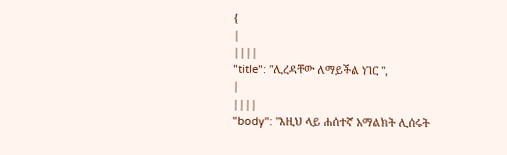{
|
||||
"title": "ሊረዳቸው ለማይችል ነገር ",
|
||||
"body": "እዚህ ላይ ሐሰተኛ አማልክት ሊሰሩት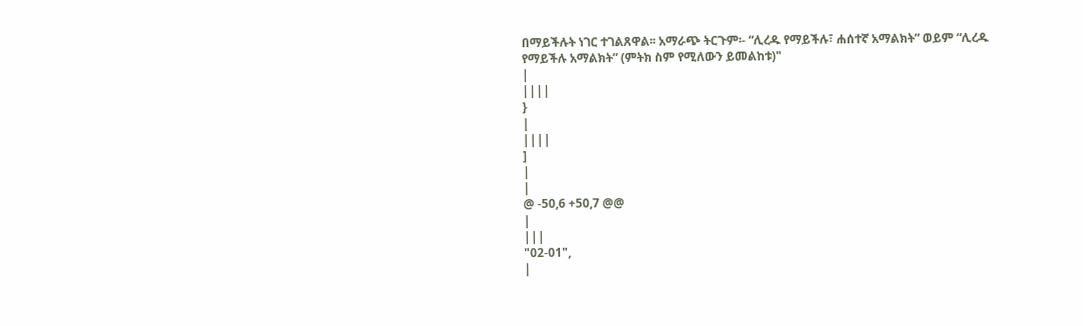በማይችሉት ነገር ተገልጸዋል፡፡ አማራጭ ትርጉም፡- “ሊረዱ የማይችሉ፣ ሐሰተኛ አማልክት” ወይም “ሊረዱ የማይችሉ አማልክት” (ምትክ ስም የሚለውን ይመልከቱ)"
|
||||
}
|
||||
]
|
|
@ -50,6 +50,7 @@
|
|||
"02-01",
|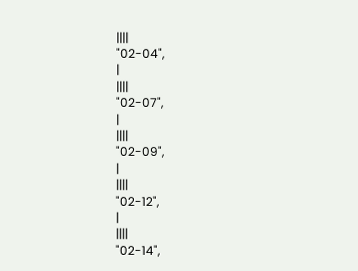||||
"02-04",
|
||||
"02-07",
|
||||
"02-09",
|
||||
"02-12",
|
||||
"02-14",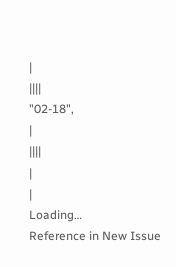|
||||
"02-18",
|
||||
|
|
Loading…
Reference in New Issue